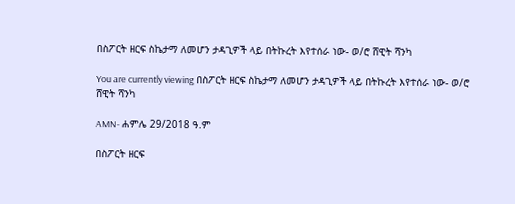በስፖርት ዘርፍ ስኬታማ ለመሆን ታዳጊዎች ላይ በትኩረት እየተሰራ ነው- ወ/ሮ ሸዊት ሻንካ

You are currently viewing በስፖርት ዘርፍ ስኬታማ ለመሆን ታዳጊዎች ላይ በትኩረት እየተሰራ ነው- ወ/ሮ ሸዊት ሻንካ

AMN- ሐምሌ 29/2018 ዓ.ም

በስፖርት ዘርፍ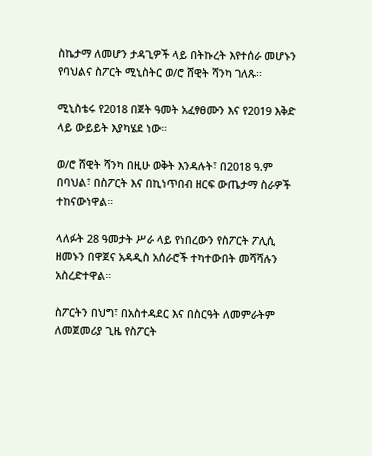ስኬታማ ለመሆን ታዳጊዎች ላይ በትኩረት እየተሰራ መሆኑን የባህልና ስፖርት ሚኒስትር ወ/ሮ ሸዊት ሻንካ ገለጹ፡፡

ሚኒስቴሩ የ2018 በጀት ዓመት አፈፃፀሙን እና የ2019 እቅድ ላይ ውይይት እያካሄደ ነው።

ወ/ሮ ሸዊት ሻንካ በዚሁ ወቅት እንዳሉት፣ በ2018 ዓ.ም በባህል፣ በስፖርት እና በኪነጥበብ ዘርፍ ውጤታማ ስራዎች ተከናውነዋል።

ላለፉት 28 ዓመታት ሥራ ላይ የነበረውን የስፖርት ፖሊሲ ዘመኑን በዋጀና አዳዲስ አሰራሮች ተካተውበት መሻሻሉን አስረድተዋል።

ስፖርትን በህግ፣ በአስተዳደር እና በስርዓት ለመምራትም ለመጀመሪያ ጊዜ የስፖርት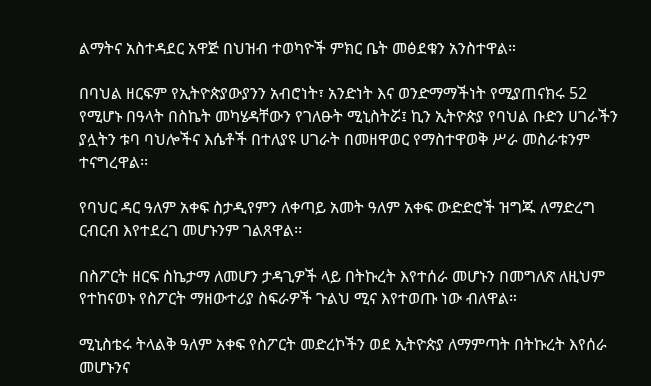ልማትና አስተዳደር አዋጅ በህዝብ ተወካዮች ምክር ቤት መፅደቁን አንስተዋል።

በባህል ዘርፍም የኢትዮጵያውያንን አብሮነት፣ አንድነት እና ወንድማማችነት የሚያጠናክሩ 52 የሚሆኑ በዓላት በስኬት መካሄዳቸውን የገለፁት ሚኒስትሯ፤ ኪን ኢትዮጵያ የባህል ቡድን ሀገራችን ያሏትን ቱባ ባህሎችና እሴቶች በተለያዩ ሀገራት በመዘዋወር የማስተዋወቅ ሥራ መስራቱንም ተናግረዋል፡፡

የባህር ዳር ዓለም አቀፍ ስታዲየምን ለቀጣይ አመት ዓለም አቀፍ ውድድሮች ዝግጁ ለማድረግ ርብርብ እየተደረገ መሆኑንም ገልጸዋል፡፡

በስፖርት ዘርፍ ስኬታማ ለመሆን ታዳጊዎች ላይ በትኩረት እየተሰራ መሆኑን በመግለጽ ለዚህም የተከናወኑ የስፖርት ማዘውተሪያ ስፍራዎች ጉልህ ሚና እየተወጡ ነው ብለዋል።

ሚኒስቴሩ ትላልቅ ዓለም አቀፍ የስፖርት መድረኮችን ወደ ኢትዮጵያ ለማምጣት በትኩረት እየሰራ መሆኑንና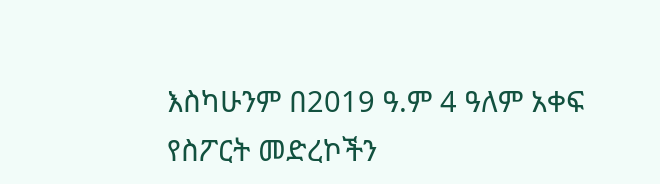እስካሁንም በ2019 ዓ.ም 4 ዓለም አቀፍ የስፖርት መድረኮችን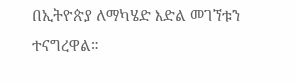በኢትዮጵያ ለማካሄድ እድል መገኘቱን ተናግረዋል።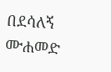በደሳለኝ ሙሐመድ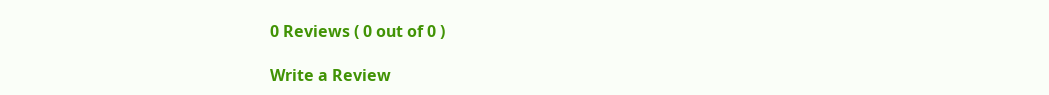0 Reviews ( 0 out of 0 )

Write a Review